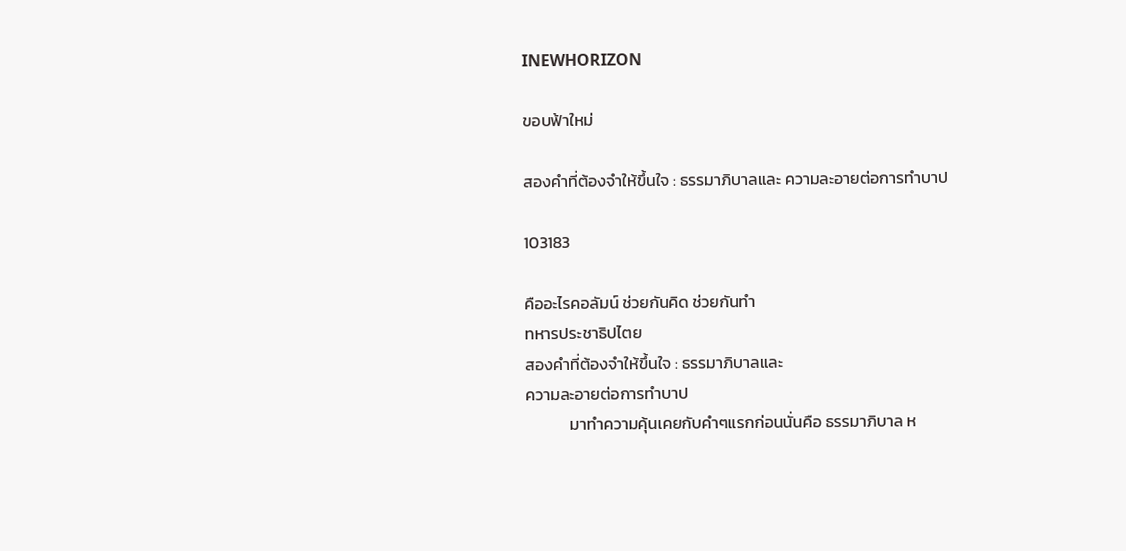INEWHORIZON

ขอบฟ้าใหม่

สองคำที่ต้องจำให้ขึ้นใจ : ธรรมาภิบาลและ ความละอายต่อการทำบาป

103183

คืออะไรคอลัมน์ ช่วยกันคิด ช่วยกันทำ
ทหารประชาธิปไตย
สองคำที่ต้องจำให้ขึ้นใจ : ธรรมาภิบาลและ
ความละอายต่อการทำบาป
            มาทำความคุ้นเคยกับคำๆแรกก่อนนั่นคือ ธรรมาภิบาล ห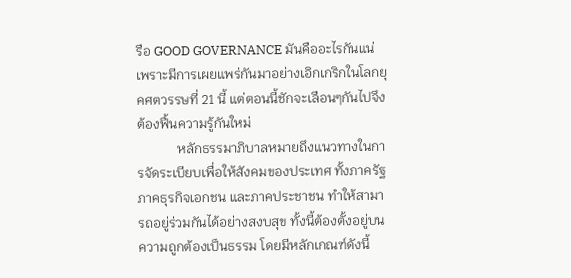รือ GOOD GOVERNANCE มันคืออะไรกันแน่ เพราะมีการเผยแพร่กันมาอย่างเอิกเกริกในโลกยุคศตวรรษที่ 21 นี้ แต่ตอนนี้ชักจะเลือนๆกันไปจึงต้องฟื้นความรู้กันใหม่
            หลักธรรมาภิบาลหมายถึงแนวทางในการจัดระเบียบเพื่อให้สังคมของประเทศ ทั้งภาครัฐ ภาคธุรกิจเอกชน และภาคประชาชน ทำให้สามารถอยู่ร่วมกันได้อย่างสงบสุข ทั้งนี้ต้องตั้งอยู่บนความถูกต้องเป็นธรรม โดยมีหลักเกณฑ์ดังนี้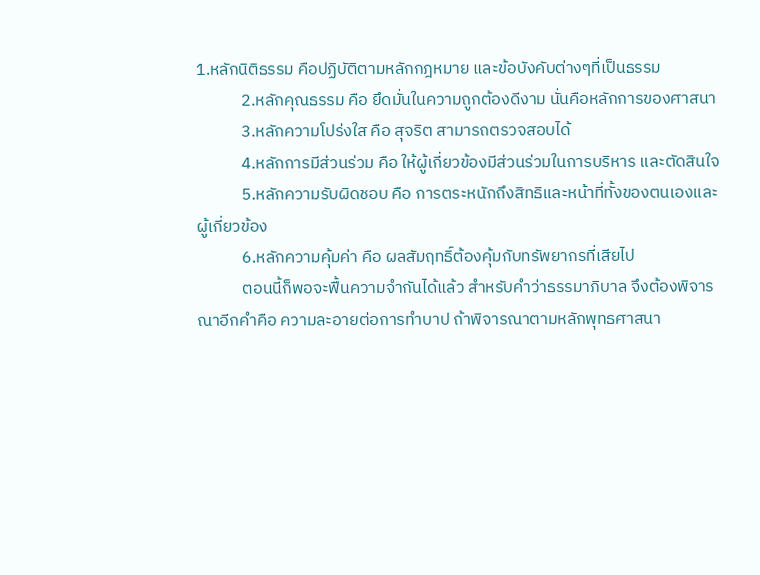1.หลักนิติธรรม คือปฏิบัติตามหลักกฎหมาย และข้อบังคับต่างๆที่เป็นธรรม
            2.หลักคุณธรรม คือ ยึดมั่นในความถูกต้องดีงาม นั่นคือหลักการของศาสนา
            3.หลักความโปร่งใส คือ สุจริต สามารถตรวจสอบได้
            4.หลักการมีส่วนร่วม คือ ให้ผู้เกี่ยวข้องมีส่วนร่วมในการบริหาร และตัดสินใจ
            5.หลักความรับผิดชอบ คือ การตระหนักถึงสิทธิและหน้าที่ทั้งของตนเองและผู้เกี่ยวข้อง
            6.หลักความคุ้มค่า คือ ผลสัมฤทธิ์ต้องคุ้มกับทรัพยากรที่เสียไป
            ตอนนี้ก็พอจะฟื้นความจำกันได้แล้ว สำหรับคำว่าธรรมาภิบาล จึงต้องพิจารณาอีกคำคือ ความละอายต่อการทำบาป ถ้าพิจารณาตามหลักพุทธศาสนา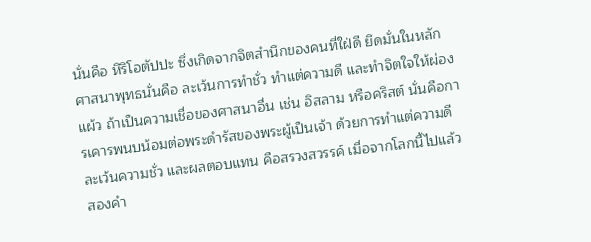นั่นคือ หิริโอตัปปะ ซึ่งเกิดจากจิตสำนึกของคนที่ใฝ่ดี ยึดมั่นในหลักศาสนาพุทธนั่นคือ ละเว้นการทำชั่ว ทำแต่ความดี และทำจิตใจให้ผ่องแผ้ว ถ้าเป็นความเชื่อของศาสนาอื่น เช่น อิสลาม หรือคริสต์ นั่นคือการเคารพนบน้อมต่อพระดำรัสของพระผู้เป็นเจ้า ด้วยการทำแต่ความดี ละเว้นความชั่ว และผลตอบแทน คือสรวงสวรรค์ เมื่อจากโลกนี้ไปแล้ว สองคำ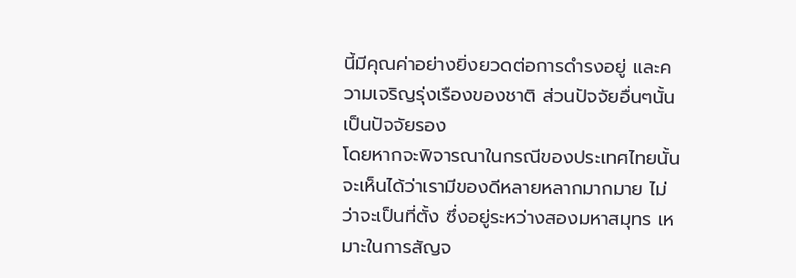นี้มีคุณค่าอย่างยิ่งยวดต่อการดำรงอยู่ และความเจริญรุ่งเรืองของชาติ ส่วนปัจจัยอื่นๆนั้นเป็นปัจจัยรอง
โดยหากจะพิจารณาในกรณีของประเทศไทยนั้นจะเห็นได้ว่าเรามีของดีหลายหลากมากมาย ไม่ว่าจะเป็นที่ตั้ง ซึ่งอยู่ระหว่างสองมหาสมุทร เหมาะในการสัญจ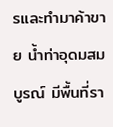รและทำมาค้าขาย น้ำท่าอุดมสมบูรณ์ มีพื้นที่รา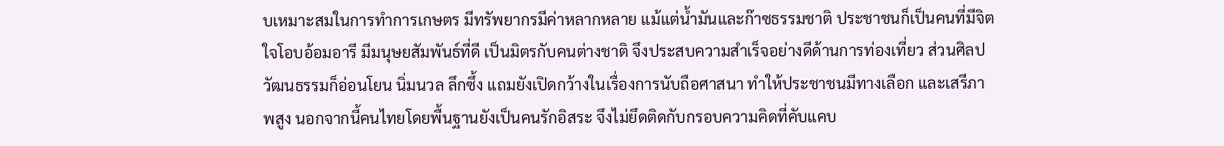บเหมาะสมในการทำการเกษตร มีทรัพยากรมีค่าหลากหลาย แม้แต่น้ำมันและก๊าซธรรมชาติ ประชาชนก็เป็นคนที่มีจิตใจโอบอ้อมอารี มีมนุษยสัมพันธ์ที่ดี เป็นมิตรกับคนต่างชาติ จึงประสบความสำเร็จอย่างดีด้านการท่องเที่ยว ส่วนศิลปวัฒนธรรมก็อ่อนโยน นิ่มนวล ลึกซึ้ง แถมยังเปิดกว้างในเรื่องการนับถือศาสนา ทำให้ประชาชนมีทางเลือก และเสรีภาพสูง นอกจากนี้คนไทยโดยพื้นฐานยังเป็นคนรักอิสระ จึงไม่ยึดติดกับกรอบความคิดที่คับแคบ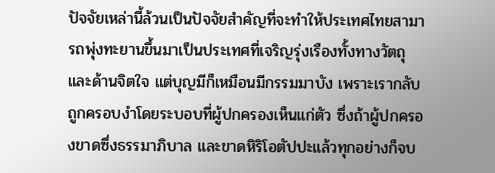ปัจจัยเหล่านี้ล้วนเป็นปัจจัยสำคัญที่จะทำให้ประเทศไทยสามารถพุ่งทะยานขึ้นมาเป็นประเทศที่เจริญรุ่งเรืองทั้งทางวัตถุและด้านจิตใจ แต่บุญมีก็เหมือนมีกรรมมาบัง เพราะเรากลับถูกครอบงำโดยระบอบที่ผู้ปกครองเห็นแก่ตัว ซึ่งถ้าผู้ปกครองขาดซึ่งธรรมาภิบาล และขาดหิริโอตัปปะแล้วทุกอย่างก็จบ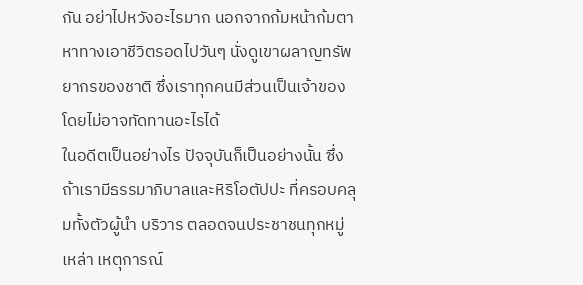กัน อย่าไปหวังอะไรมาก นอกจากก้มหน้าก้มตาหาทางเอาชีวิตรอดไปวันๆ นั่งดูเขาผลาญทรัพยากรของชาติ ซึ่งเราทุกคนมีส่วนเป็นเจ้าของโดยไม่อาจทัดทานอะไรได้
ในอดีตเป็นอย่างไร ปัจจุบันก็เป็นอย่างนั้น ซึ่งถ้าเรามีธรรมาภิบาลและหิริโอตัปปะ ที่ครอบคลุมทั้งตัวผู้นำ บริวาร ตลอดจนประชาชนทุกหมู่เหล่า เหตุการณ์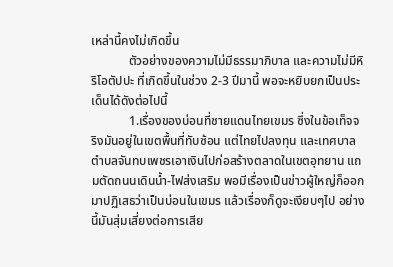เหล่านี้คงไม่เกิดขึ้น
            ตัวอย่างของความไม่มีธรรมาภิบาล และความไม่มีหิริโอตัปปะ ที่เกิดขึ้นในช่วง 2-3 ปีมานี้ พอจะหยิบยกเป็นประเด็นได้ดังต่อไปนี้
            1.เรื่องของบ่อนที่ชายแดนไทยเขมร ซึ่งในข้อเท็จจริงมันอยู่ในเขตพื้นที่ทับซ้อน แต่ไทยไปลงทุน และเทศบาลตำบลจันทบเพชรเอาเงินไปก่อสร้างตลาดในเขตอุทยาน แถมตัดถนนเดินน้ำ-ไฟส่งเสริม พอมีเรื่องเป็นข่าวผู้ใหญ่ก็ออกมาปฏิเสธว่าเป็นบ่อนในเขมร แล้วเรื่องก็ดูจะเงียบๆไป อย่างนี้มันสุ่มเสี่ยงต่อการเสีย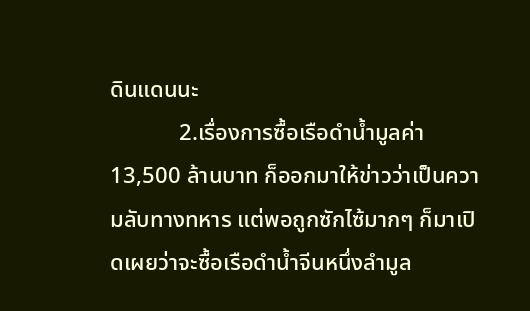ดินแดนนะ
            2.เรื่องการซื้อเรือดำน้ำมูลค่า 13,500 ล้านบาท ก็ออกมาให้ข่าวว่าเป็นความลับทางทหาร แต่พอถูกซักไซ้มากๆ ก็มาเปิดเผยว่าจะซื้อเรือดำน้ำจีนหนึ่งลำมูล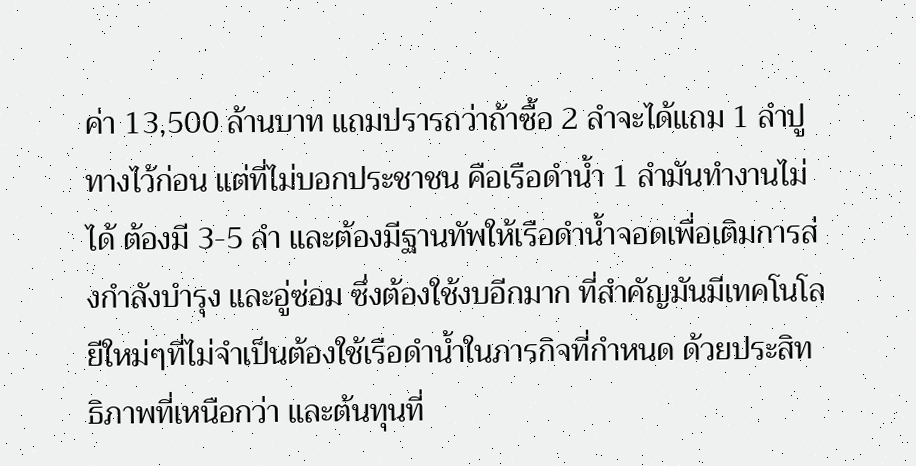ค่า 13,500 ล้านบาท แถมปรารถว่าถ้าซื้อ 2 ลำจะได้แถม 1 ลำปูทางไว้ก่อน แต่ที่ไม่บอกประชาชน คือเรือดำน้ำ 1 ลำมันทำงานไม่ได้ ต้องมี 3-5 ลำ และต้องมีฐานทัพให้เรือดำน้ำจอดเพื่อเติมการส่งกำลังบำรุง และอู่ซ่อม ซึ่งต้องใช้งบอีกมาก ที่สำคัญมันมีเทคโนโลยีใหม่ๆที่ไม่จำเป็นต้องใช้เรือดำน้ำในภารกิจที่กำหนด ด้วยประสิทธิภาพที่เหนือกว่า และต้นทุนที่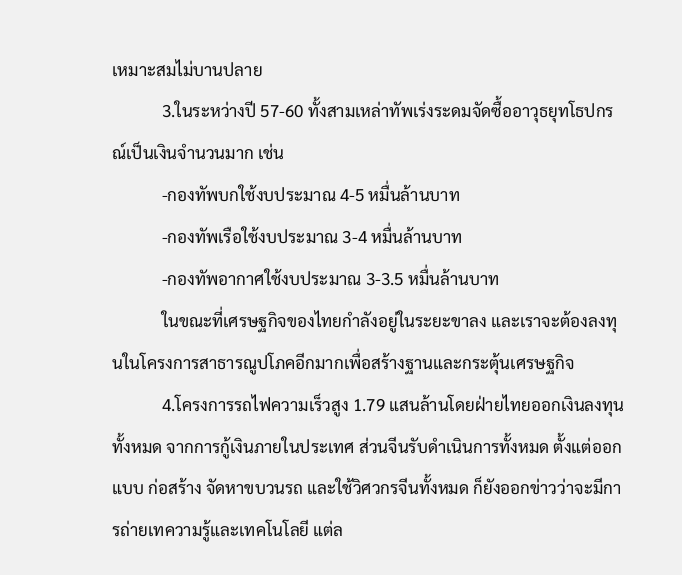เหมาะสมไม่บานปลาย
            3.ในระหว่างปี 57-60 ทั้งสามเหล่าทัพเร่งระดมจัดซื้ออาวุธยุทโธปกรณ์เป็นเงินจำนวนมาก เช่น
            -กองทัพบกใช้งบประมาณ 4-5 หมื่นล้านบาท
            -กองทัพเรือใช้งบประมาณ 3-4 หมื่นล้านบาท
            -กองทัพอากาศใช้งบประมาณ 3-3.5 หมื่นล้านบาท
            ในขณะที่เศรษฐกิจของไทยกำลังอยู่ในระยะขาลง และเราจะต้องลงทุนในโครงการสาธารณูปโภคอีกมากเพื่อสร้างฐานและกระตุ้นเศรษฐกิจ
            4.โครงการรถไฟความเร็วสูง 1.79 แสนล้านโดยฝ่ายไทยออกเงินลงทุนทั้งหมด จากการกู้เงินภายในประเทศ ส่วนจีนรับดำเนินการทั้งหมด ตั้งแต่ออกแบบ ก่อสร้าง จัดหาขบวนรถ และใช้วิศวกรจีนทั้งหมด ก็ยังออกข่าวว่าจะมีการถ่ายเทความรู้และเทคโนโลยี แต่ล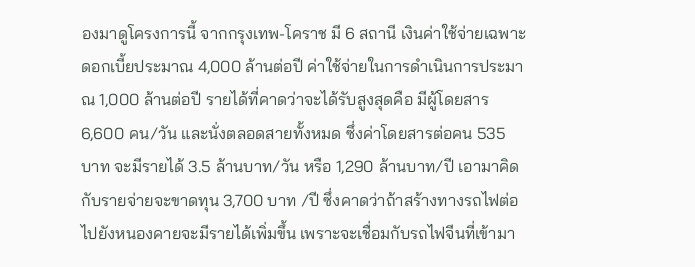องมาดูโครงการนี้ จากกรุงเทพ-โคราช มี 6 สถานี เงินค่าใช้จ่ายเฉพาะดอกเบี้ยประมาณ 4,000 ล้านต่อปี ค่าใช้จ่ายในการดำเนินการประมาณ 1,000 ล้านต่อปี รายได้ที่คาดว่าจะได้รับสูงสุดคือ มีผู้โดยสาร 6,600 คน/วัน และนั่งตลอดสายทั้งหมด ซึ่งค่าโดยสารต่อคน 535 บาท จะมีรายได้ 3.5 ล้านบาท/วัน หรือ 1,290 ล้านบาท/ปี เอามาคิดกับรายจ่ายจะขาดทุน 3,700 บาท /ปี ซึ่งคาดว่าถ้าสร้างทางรถไฟต่อไปยังหนองคายจะมีรายได้เพิ่มขึ้น เพราะจะเชื่อมกับรถไฟจีนที่เข้ามา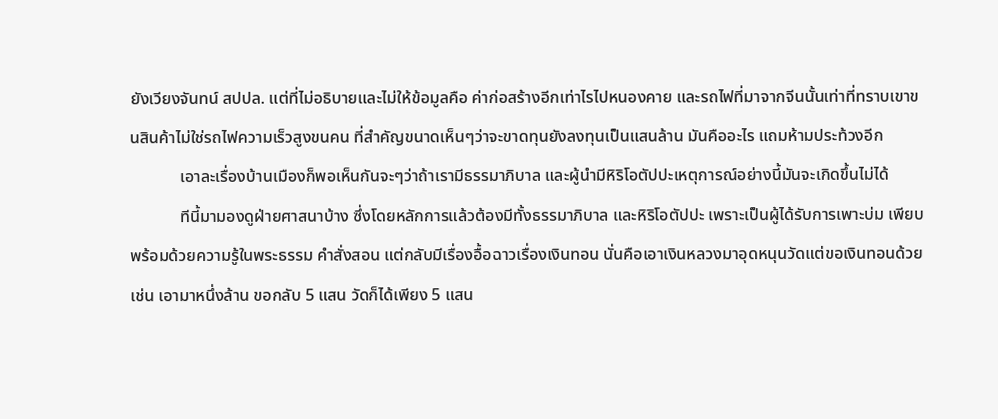ยังเวียงจันทน์ สปปล. แต่ที่ไม่อธิบายและไม่ให้ข้อมูลคือ ค่าก่อสร้างอีกเท่าไรไปหนองคาย และรถไฟที่มาจากจีนนั้นเท่าที่ทราบเขาขนสินค้าไม่ใช่รถไฟความเร็วสูงขนคน ที่สำคัญขนาดเห็นๆว่าจะขาดทุนยังลงทุนเป็นแสนล้าน มันคืออะไร แถมห้ามประท้วงอีก
            เอาละเรื่องบ้านเมืองก็พอเห็นกันจะๆว่าถ้าเรามีธรรมาภิบาล และผู้นำมีหิริโอตัปปะเหตุการณ์อย่างนี้มันจะเกิดขึ้นไม่ได้
            ทีนี้มามองดูฝ่ายศาสนาบ้าง ซึ่งโดยหลักการแล้วต้องมีทั้งธรรมาภิบาล และหิริโอตัปปะ เพราะเป็นผู้ได้รับการเพาะบ่ม เพียบพร้อมด้วยความรู้ในพระธรรม คำสั่งสอน แต่กลับมีเรื่องอื้อฉาวเรื่องเงินทอน นั่นคือเอาเงินหลวงมาอุดหนุนวัดแต่ขอเงินทอนด้วย เช่น เอามาหนึ่งล้าน ขอกลับ 5 แสน วัดก็ได้เพียง 5 แสน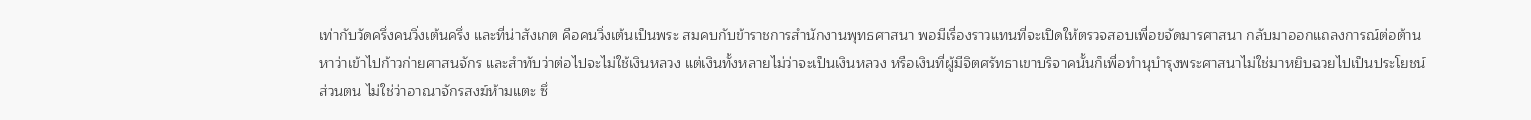เท่ากับวัดครึ่งคนวิ่งเต้นครึ่ง และที่น่าสังเกต คือคนวิ่งเต้นเป็นพระ สมคบกับข้าราชการสำนักงานพุทธศาสนา พอมีเรื่องราวแทนที่จะเปิดให้ตรวจสอบเพื่อขจัดมารศาสนา กลับมาออกแถลงการณ์ต่อต้านหาว่าเข้าไปก้าวก่ายศาสนจักร และสำทับว่าต่อไปจะไม่ใช้เงินหลวง แต่เงินทั้งหลายไม่ว่าจะเป็นเงินหลวง หรือเงินที่ผู้มีจิตศรัทธาเขาบริจาคนั้นก็เพื่อทำนุบำรุงพระศาสนาไม่ใช่มาหยิบฉวยไปเป็นประโยชน์ส่วนตน ไม่ใช่ว่าอาณาจักรสงฆ์ห้ามแตะ ซึ่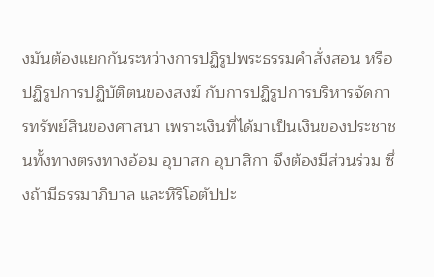งมันต้องแยกกันระหว่างการปฏิรูปพระธรรมคำสั่งสอน หรือปฏิรูปการปฏิบัติตนของสงฆ์ กับการปฏิรูปการบริหารจัดการทรัพย์สินของศาสนา เพราะเงินที่ได้มาเป็นเงินของประชาชนทั้งทางตรงทางอ้อม อุบาสก อุบาสิกา จึงต้องมีส่วนร่วม ซึ่งถ้ามีธรรมาภิบาล และหิริโอตัปปะ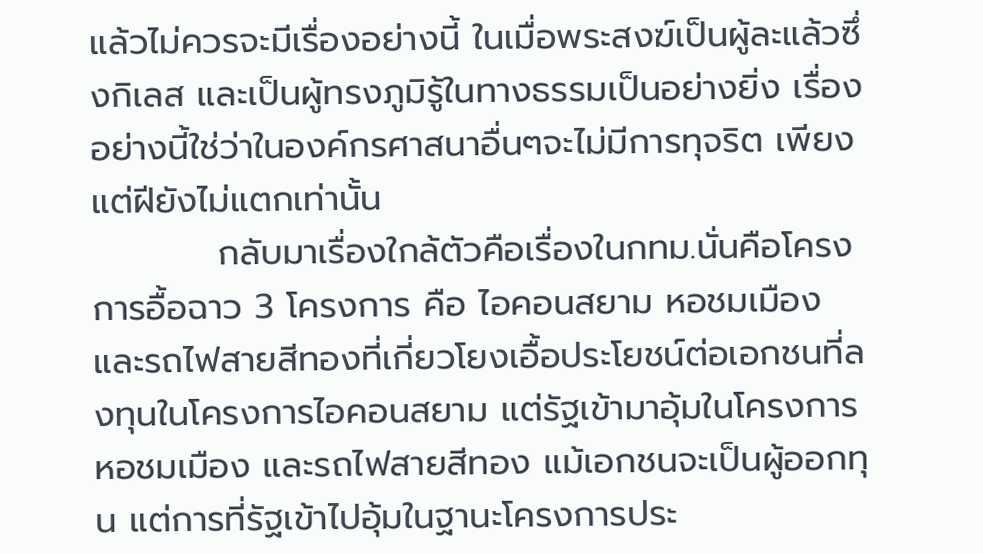แล้วไม่ควรจะมีเรื่องอย่างนี้ ในเมื่อพระสงฆ์เป็นผู้ละแล้วซึ่งกิเลส และเป็นผู้ทรงภูมิรู้ในทางธรรมเป็นอย่างยิ่ง เรื่องอย่างนี้ใช่ว่าในองค์กรศาสนาอื่นๆจะไม่มีการทุจริต เพียงแต่ฝียังไม่แตกเท่านั้น
          กลับมาเรื่องใกล้ตัวคือเรื่องในกทม.นั่นคือโครงการอื้อฉาว 3 โครงการ คือ ไอคอนสยาม หอชมเมือง และรถไฟสายสีทองที่เกี่ยวโยงเอื้อประโยชน์ต่อเอกชนที่ลงทุนในโครงการไอคอนสยาม แต่รัฐเข้ามาอุ้มในโครงการหอชมเมือง และรถไฟสายสีทอง แม้เอกชนจะเป็นผู้ออกทุน แต่การที่รัฐเข้าไปอุ้มในฐานะโครงการประ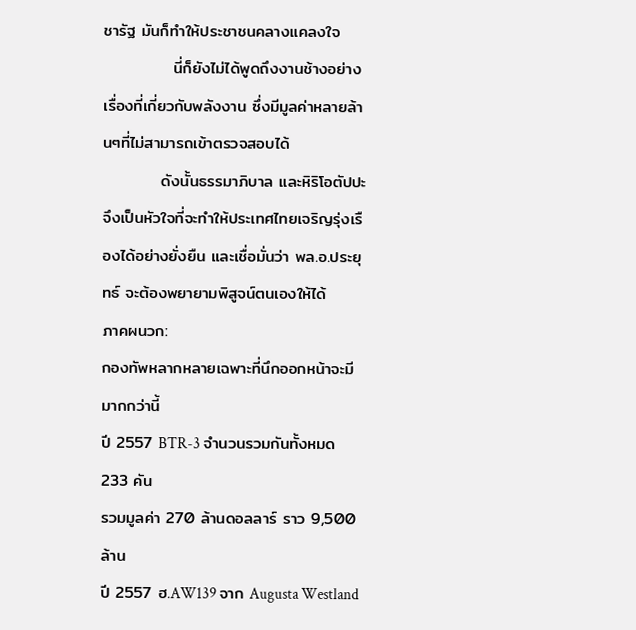ชารัฐ มันก็ทำให้ประชาชนคลางแคลงใจ
            นี่ก็ยังไม่ได้พูดถึงงานช้างอย่างเรื่องที่เกี่ยวกับพลังงาน ซึ่งมีมูลค่าหลายล้านๆที่ไม่สามารถเข้าตรวจสอบได้
          ดังนั้นธรรมาภิบาล และหิริโอตัปปะจึงเป็นหัวใจที่จะทำให้ประเทศไทยเจริญรุ่งเรืองได้อย่างยั่งยืน และเชื่อมั่นว่า พล.อ.ประยุทธ์ จะต้องพยายามพิสูจน์ตนเองให้ได้
ภาคผนวก:
กองทัพหลากหลายเฉพาะที่นึกออกหน้าจะมีมากกว่านี้
ปี 2557 BTR-3 จำนวนรวมกันทั้งหมด 233 คัน
รวมมูลค่า 270 ล้านดอลลาร์ ราว 9,500 ล้าน
ปี 2557 ฮ.AW139 จาก Augusta Westland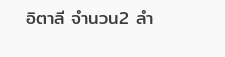อิตาลี จำนวน2 ลำ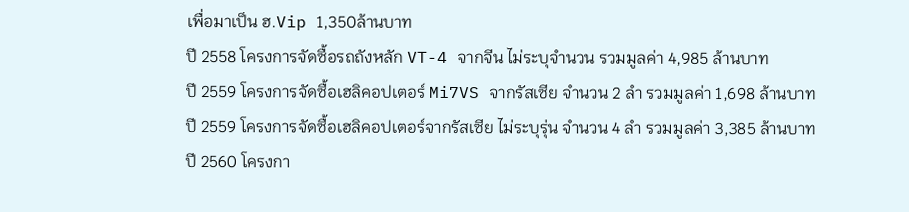เพื่อมาเป็น ฮ.Vip 1,350ล้านบาท
ปี 2558 โครงการจัดซื้อรถถังหลัก VT-4 จากจีน ไม่ระบุจำนวน รวมมูลค่า 4,985 ล้านบาท
ปี 2559 โครงการจัดซื้อเฮลิคอปเตอร์ Mi7VS จากรัสเซีย จำนวน 2 ลำ รวมมูลค่า 1,698 ล้านบาท
ปี 2559 โครงการจัดซื้อเฮลิคอปเตอร์จากรัสเซีย ไม่ระบุรุ่น จำนวน 4 ลำ รวมมูลค่า 3,385 ล้านบาท
ปี 2560 โครงกา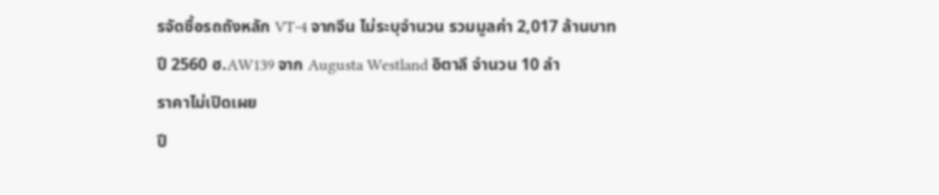รจัดซื้อรถถังหลัก VT-4 จากจีน ไม่ระบุจำนวน รวมมูลค่า 2,017 ล้านบาท
ปี 2560 ฮ.AW139 จาก Augusta Westland อิตาลี จำนวน 10 ลำ
ราคาไม่เปิดเผย
ปี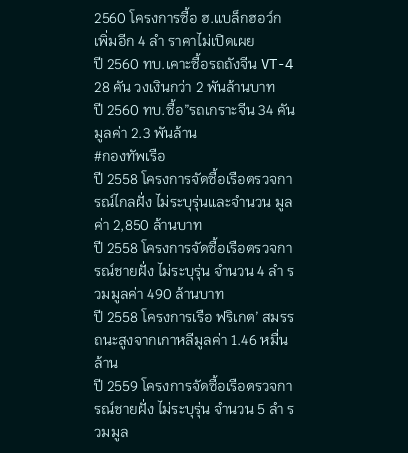2560 โครงการซื้อ ฮ.แบล็กฮอว์ก เพิ่มอีก 4 ลำ ราคาไม่เปิดเผย
ปี 2560 ทบ.เคาะซื้อรถถังจีน VT-4 28 คัน วงเงินกว่า 2 พันล้านบาท
ปี 2560 ทบ.ซื้อ”รถเกราะจีน 34 คัน มูลค่า 2.3 พันล้าน
#กองทัพเรือ
ปี 2558 โครงการจัดซื้อเรือตรวจการณ์ไกลฝั่ง ไม่ระบุรุ่นและจำนวน มูลค่า 2,850 ล้านบาท
ปี 2558 โครงการจัดซื้อเรือตรวจการณ์ชายฝั่ง ไม่ระบุรุ่น จำนวน 4 ลำ รวมมูลค่า 490 ล้านบาท
ปี 2558 โครงการเรือ ฟริเกต’ สมรรถนะสูงจากเกาหลีมูลค่า 1.46 หมื่นล้าน
ปี 2559 โครงการจัดซื้อเรือตรวจการณ์ชายฝั่ง ไม่ระบุรุ่น จำนวน 5 ลำ รวมมูล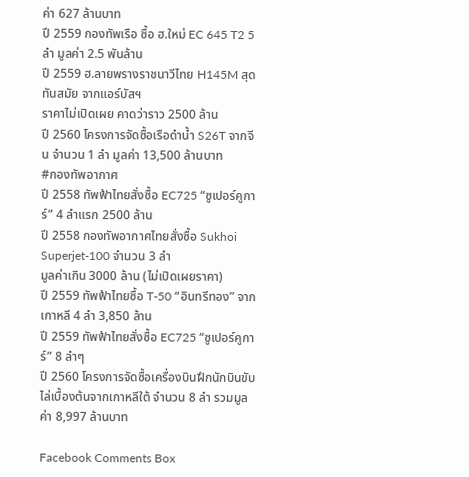ค่า 627 ล้านบาท
ปี 2559 กองทัพเรือ ซื้อ ฮ.ใหม่ EC 645 T2 5 ลำ มูลค่า 2.5 พันล้าน
ปี 2559 ฮ.ลายพรางราชนาวีไทย H145M สุดทันสมัย จากแอร์บัสฯ
ราคาไม่เปิดเผย คาดว่าราว 2500 ล้าน
ปี 2560 โครงการจัดซื้อเรือดำน้ำ S26T จากจีน จำนวน 1 ลำ มูลค่า 13,500 ล้านบาท
#กองทัพอากาศ
ปี 2558 ทัพฟ้าไทยสั่งซื้อ EC725 “ซูเปอร์คูการ์” 4 ลำแรก 2500 ล้าน
ปี 2558 กองทัพอากาศไทยสั่งซื้อ Sukhoi Superjet-100 จำนวน 3 ลำ
มูลค่าเกิน 3000 ล้าน (ไม่เปิดเผยราคา)
ปี 2559 ทัพฟ้าไทยซื้อ T-50 “อินทรีทอง” จากเกาหลี 4 ลำ 3,850 ล้าน
ปี 2559 ทัพฟ้าไทยสั่งซื้อ EC725 “ซูเปอร์คูการ์” 8 ลำๆ
ปี 2560 โครงการจัดซื้อเครื่องบินฝึกนักบินขับไล่เบื้องต้นจากเกาหลีใต้ จำนวน 8 ลำ รวมมูลค่า 8,997 ล้านบาท

Facebook Comments Box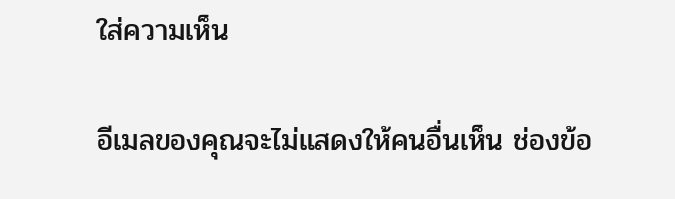ใส่ความเห็น

อีเมลของคุณจะไม่แสดงให้คนอื่นเห็น ช่องข้อ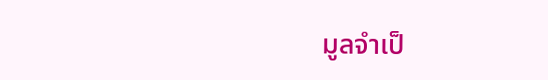มูลจำเป็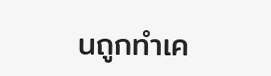นถูกทำเค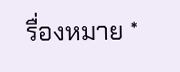รื่องหมาย *